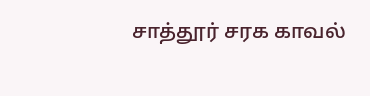சாத்தூர் சரக காவல்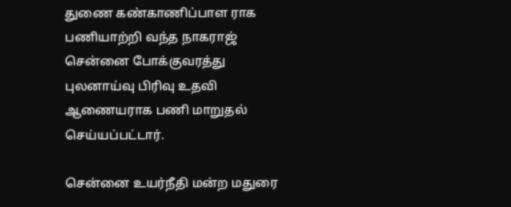துணை கண்காணிப்பாள ராக பணியாற்றி வந்த நாகராஜ் சென்னை போக்குவரத்து புலனாய்வு பிரிவு உதவி ஆணையராக பணி மாறுதல் செய்யப்பட்டார்.

சென்னை உயர்நீதி மன்ற மதுரை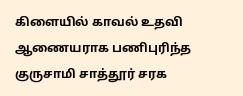கிளையில் காவல் உதவி ஆணையராக பணிபுரிந்த குருசாமி சாத்தூர் சரக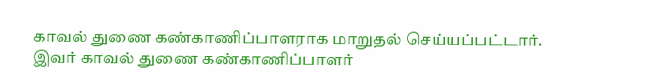காவல் துணை கண்காணிப்பாளராக மாறுதல் செய்யப்பட்டார். இவர் காவல் துணை கண்காணிப்பாளர்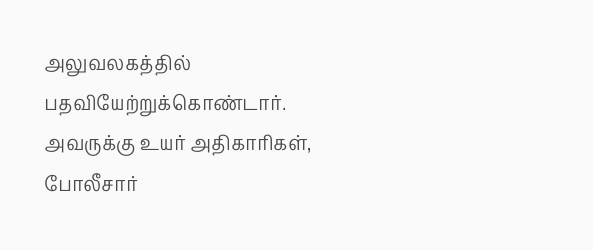அலுவலகத்தில் பதவியேற்றுக்கொண்டார். அவருக்கு உயர் அதிகாரிகள், போலீசார்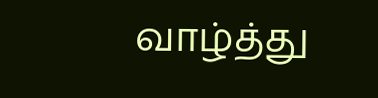வாழ்த்து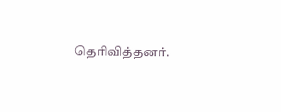தெரிவித்தனர்.